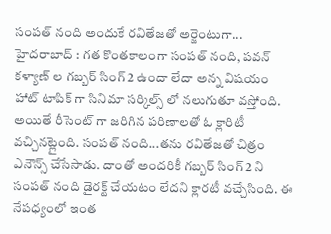సంపత్ నంది అందుకే రవితేజతో అర్జెంటుగా...
హైదరాబాద్ : గత కొంతకాలంగా సంపత్ నంది, పవన్ కళ్యాణ్ ల గబ్బర్ సింగ్ 2 ఉందా లేదా అన్న విషయం హాట్ టాపిక్ గా సినిమా సర్కిల్స్ లో నలుగుతూ వస్తోంది. అయితే రీసెంట్ గా జరిగిన పరిణాలతో ఓ క్లారిటీ వచ్చినట్లైంది. సంపత్ నంది...తను రవితేజతో చిత్రం ఎనౌన్స్ చేసేసాడు. దాంతో అందరికీ గబ్బర్ సింగ్ 2 ని సంపత్ నంది డైరక్ట్ చేయటం లేదని క్లారటీ వచ్చేసింది. ఈ నేపధ్యంలో ఇంత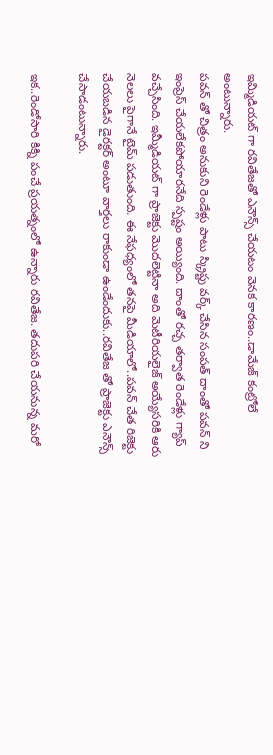ఇమ్మిడియట్ గా రవితేజతో ఎనౌన్స్ చేయటం వెనక కారణం..డామేజ్ కంట్రోలే అంటున్నారు.
పవన్ తో చిత్రం అనుకుని రెండేళ్లు పాటు స్క్రిప్టు వర్క్ చేసిన సంపత్ దాంతో పవన్ ని ఇంప్రెస్ చేయలేకపోయారనేది స్పష్టం అయ్యింది. దాంతో రచ్చ తర్వాత రెండేళ్లు గ్యాప్ వచ్చేసింది. ఇమ్మీడియట్ గా ప్రాజెక్టు మొదలెట్టినా అది మెటీరియలైజ్ అయ్యేసరికి ఆరు నెలలు పైగానే టైమ్ పడుతుంది. ఈ నేఫధ్యంలో తనపై మీడియాలో..పవన్ చేత రిజెక్టు చేయబడిన డైరక్టర్ అంటూ వార్తలు రాకుండా ఉండేందుకు..రవితేజ తో ప్రాజెక్టు ఎనౌన్స్ చేసాడంటున్నారు.

ఇక..రెండోసారి కిక్ని పంచే ప్రయత్నంలో ఉన్నారు రవితేజ. తదుపరి చేయనున్న మరో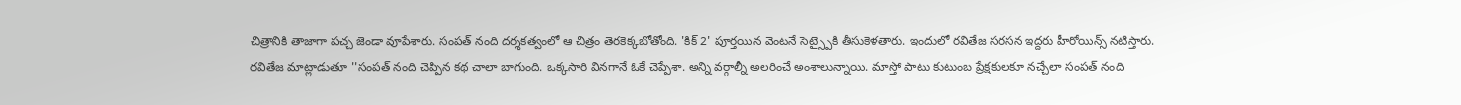చిత్రానికి తాజాగా పచ్చ జెండా వూపేశారు. సంపత్ నంది దర్శకత్వంలో ఆ చిత్రం తెరకెక్కబోతోంది. 'కిక్ 2' పూర్తయిన వెంటనే సెట్స్పైకి తీసుకెళతారు. ఇందులో రవితేజ సరసన ఇద్దరు హీరోయిన్స్ నటిస్తారు.
రవితేజ మాట్లాడుతూ ''సంపత్ నంది చెప్పిన కథ చాలా బాగుంది. ఒక్కసారి వినగానే ఓకే చెప్పేశా. అన్ని వర్గాల్నీ అలరించే అంశాలున్నాయి. మాస్తో పాటు కుటుంబ ప్రేక్షకులకూ నచ్చేలా సంపత్ నంది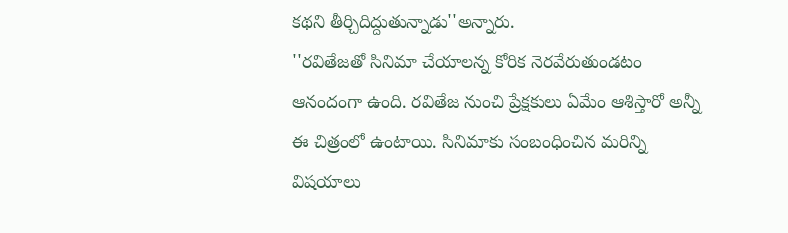కథని తీర్చిదిద్దుతున్నాడు''అన్నారు.
''రవితేజతో సినిమా చేయాలన్న కోరిక నెరవేరుతుండటం ఆనందంగా ఉంది. రవితేజ నుంచి ప్రేక్షకులు ఏమేం ఆశిస్తారో అన్నీ ఈ చిత్రంలో ఉంటాయి. సినిమాకు సంబంధించిన మరిన్ని విషయాలు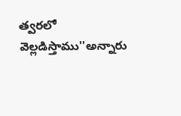త్వరలో వెల్లడిస్తాము''అన్నారు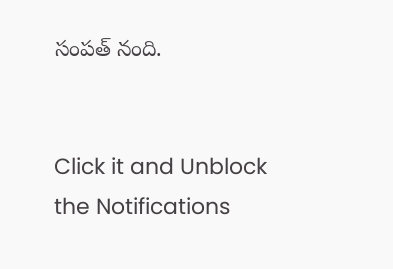సంపత్ నంది.


Click it and Unblock the Notifications